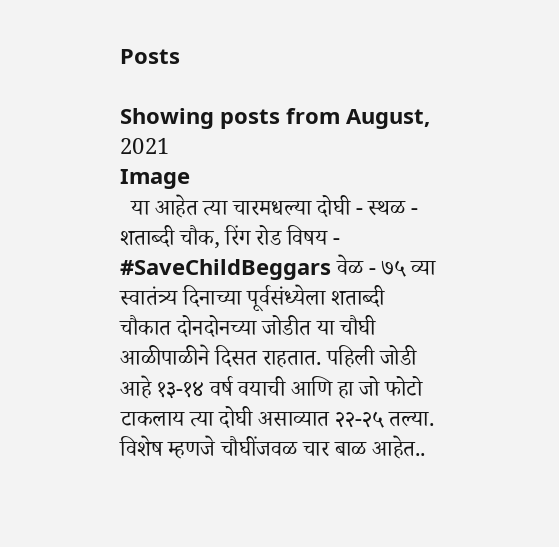Posts

Showing posts from August, 2021
Image
  या आहेत त्या चारमधल्या दोघी - स्थळ - शताब्दी चौक, रिंग रोड विषय - #SaveChildBeggars वेळ - ७५ व्या स्वातंत्र्य दिनाच्या पूर्वसंध्येला शताब्दी चौकात दोनदोनच्या जोडीत या चौघी आळीपाळीने दिसत राहतात. पहिली जोडी आहे १३-१४ वर्ष वयाची आणि हा जो फोटो टाकलाय त्या दोघी असाव्यात २२-२५ तल्या. विशेष म्हणजे चौघींजवळ चार बाळ आहेत..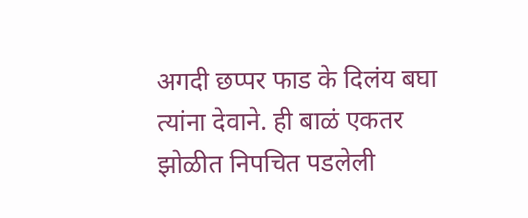अगदी छप्पर फाड के दिलंय बघा त्यांना देवाने. ही बाळं एकतर झोळीत निपचित पडलेली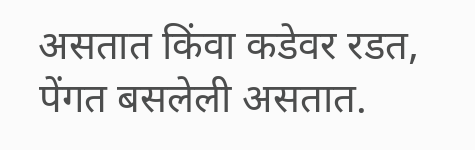असतात किंवा कडेवर रडत, पेंगत बसलेली असतात.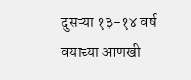दुसऱ्या १३-१४ वर्ष वयाच्या आणखी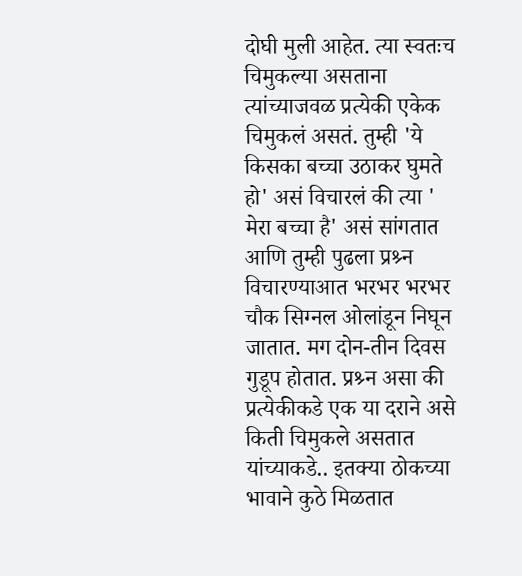दोघी मुली आहेत. त्या स्वतःच चिमुकल्या असताना त्यांच्याजवळ प्रत्येकी एकेक चिमुकलं असतं. तुम्ही 'ये किसका बच्चा उठाकर घुमते हो' असं विचारलं की त्या ' मेरा बच्चा है' असं सांगतात आणि तुम्ही पुढला प्रश्र्न विचारण्याआत भरभर भरभर चौक सिग्नल ओलांडून निघून जातात. मग दोन-तीन दिवस गुडूप होतात. प्रश्र्न असा की प्रत्येकीकडे एक या दराने असे किती चिमुकले असतात यांच्याकडे.. इतक्या ठोकच्या भावाने कुठे मिळतात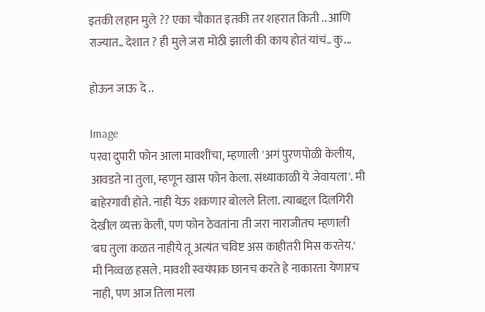इतकी लहान मुले ?? एका चौकात इतकी तर शहरात किती .. आणि राज्यात.. देशात ? ही मुले जरा मोठी झाली की काय होतं यांचं.. कु...

होऊन जाऊ दे ..

Image
परवा दुपारी फोन आला मावशींचा, म्हणाली 'अगं पुरणपोळी केलीय, आवडते ना तुला, म्हणून खास फोन केला. संध्याकाळी ये जेवायला'. मी बाहेरगावी होते. नाही येऊ शकणार बोलले तिला. त्याबद्दल दिलगिरी देखील व्यक्त केली, पण फोन ठेवतांना ती जरा नाराजीतच म्हणाली 'बघ तुला कळत नाहीये तू अत्यंत चविष्ट अस काहीतरी मिस करतेय.' मी निव्वळ हसले. मावशी स्वयंपाक छानच करते हे नाकारता येणारच नाही, पण आज तिला मला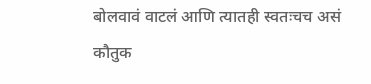बोलवावं वाटलं आणि त्यातही स्वतःचच असं कौतुक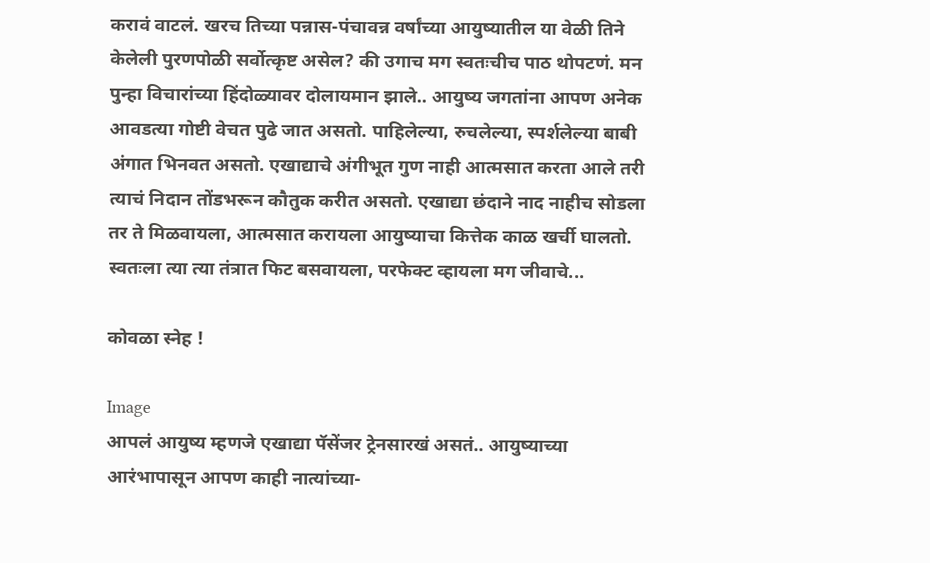करावं वाटलं. खरच तिच्या पन्नास-पंचावन्न वर्षांच्या आयुष्यातील या वेळी तिने केलेली पुरणपोळी सर्वोत्कृष्ट असेल? की उगाच मग स्वतःचीच पाठ थोपटणं. मन पुन्हा विचारांच्या हिंदोळ्यावर दोलायमान झाले.. आयुष्य जगतांना आपण अनेक आवडत्या गोष्टी वेचत पुढे जात असतो. पाहिलेल्या, रुचलेल्या, स्पर्शलेल्या बाबी अंगात भिनवत असतो. एखाद्याचे अंगीभूत गुण नाही आत्मसात करता आले तरी त्याचं निदान तोंडभरून कौतुक करीत असतो. एखाद्या छंदाने नाद नाहीच सोडला तर ते मिळवायला, आत्मसात करायला आयुष्याचा कित्तेक काळ खर्ची घालतो. स्वतःला त्या त्या तंत्रात फिट बसवायला, परफेक्ट व्हायला मग जीवाचे...

कोवळा स्नेह !

Image
आपलं आयुष्य म्हणजे एखाद्या पॅसेंजर ट्रेनसारखं असतं.. आयुष्याच्या आरंभापासून आपण काही नात्यांच्या-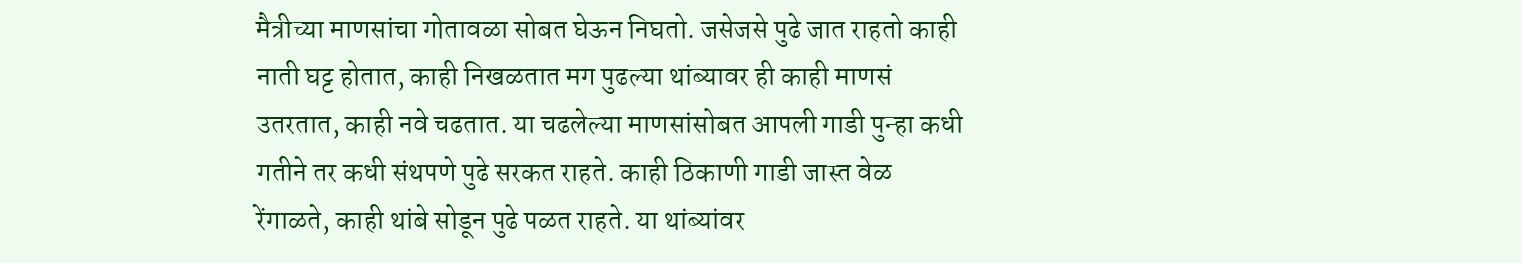मैत्रीच्या माणसांचा गोतावळा सोबत घेऊन निघतो. जसेजसे पुढे जात राहतो काही नाती घट्ट होतात, काही निखळतात मग पुढल्या थांब्यावर ही काही माणसं उतरतात, काही नवे चढतात. या चढलेल्या माणसांसोबत आपली गाडी पुन्हा कधी गतीने तर कधी संथपणे पुढे सरकत राहते. काही ठिकाणी गाडी जास्त वेळ रेंगाळते, काही थांबे सोडून पुढे पळत राहते. या थांब्यांवर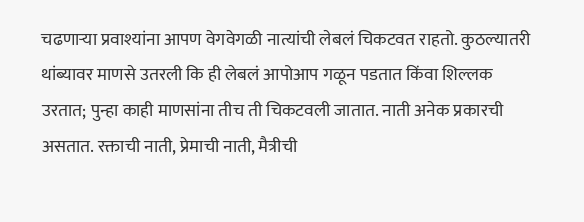चढणाऱ्या प्रवाश्यांना आपण वेगवेगळी नात्यांची लेबलं चिकटवत राहतो. कुठल्यातरी थांब्यावर माणसे उतरली कि ही लेबलं आपोआप गळून पडतात किंवा शिल्लक उरतात; पुन्हा काही माणसांना तीच ती चिकटवली जातात. नाती अनेक प्रकारची असतात. रक्ताची नाती, प्रेमाची नाती, मैत्रीची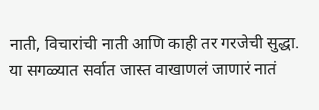नाती, विचारांची नाती आणि काही तर गरजेची सुद्धा. या सगळ्यात सर्वात जास्त वाखाणलं जाणारं नातं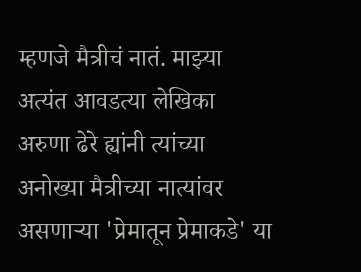म्हणजे मैत्रीचं नातं. माझ्या अत्यंत आवडत्या लेखिका अरुणा ढेरे ह्यांनी त्यांच्या अनोख्या मैत्रीच्या नात्यांवर असणाऱ्या 'प्रेमातून प्रेमाकडे' या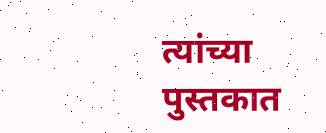त्यांच्या पुस्तकात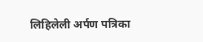लिहिलेली अर्पण पत्रिका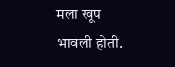मला खूप भावली होती.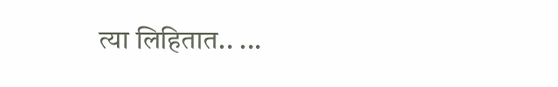त्या लिहितात.. ...